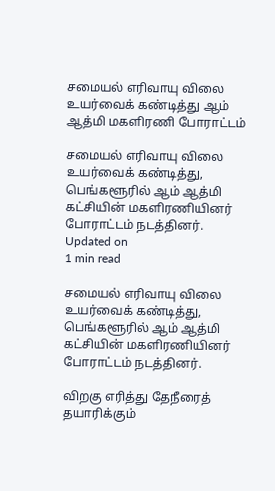சமையல் எரிவாயு விலை உயர்வைக் கண்டித்து ஆம் ஆத்மி மகளிரணி போராட்டம்

சமையல் எரிவாயு விலை உயர்வைக் கண்டித்து, பெங்களூரில் ஆம் ஆத்மி கட்சியின் மகளிரணியினர் போராட்டம் நடத்தினர்.
Updated on
1 min read

சமையல் எரிவாயு விலை உயர்வைக் கண்டித்து, பெங்களூரில் ஆம் ஆத்மி கட்சியின் மகளிரணியினர் போராட்டம் நடத்தினர்.

விறகு எரித்து தேநீரைத் தயாரிக்கும்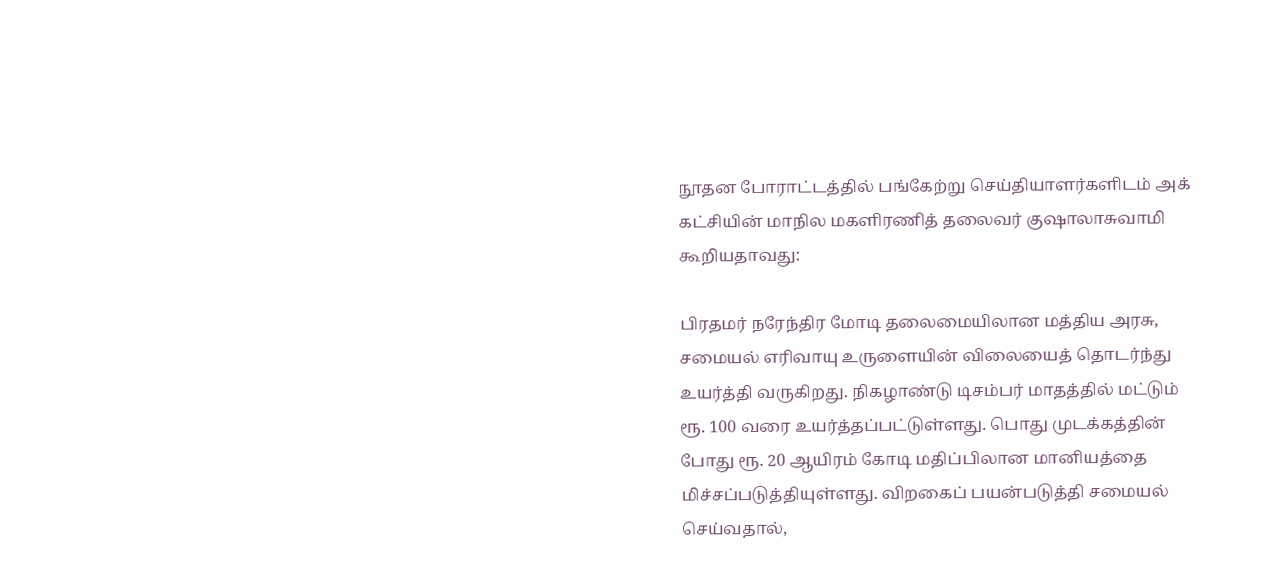நூதன போராட்டத்தில் பங்கேற்று செய்தியாளர்களிடம் அக் கட்சியின் மாநில மகளிரணித் தலைவர் குஷாலாசுவாமி கூறியதாவது:

பிரதமர் நரேந்திர மோடி தலைமையிலான மத்திய அரசு, சமையல் எரிவாயு உருளையின் விலையைத் தொடர்ந்து உயர்த்தி வருகிறது. நிகழாண்டு டிசம்பர் மாதத்தில் மட்டும் ரூ. 100 வரை உயர்த்தப்பட்டுள்ளது. பொது முடக்கத்தின் போது ரூ. 20 ஆயிரம் கோடி மதிப்பிலான மானியத்தை மிச்சப்படுத்தியுள்ளது. விறகைப் பயன்படுத்தி சமையல் செய்வதால்,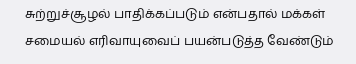சுற்றுச்சூழல் பாதிக்கப்படும் என்பதால் மக்கள் சமையல் எரிவாயுவைப் பயன்படுத்த வேண்டும்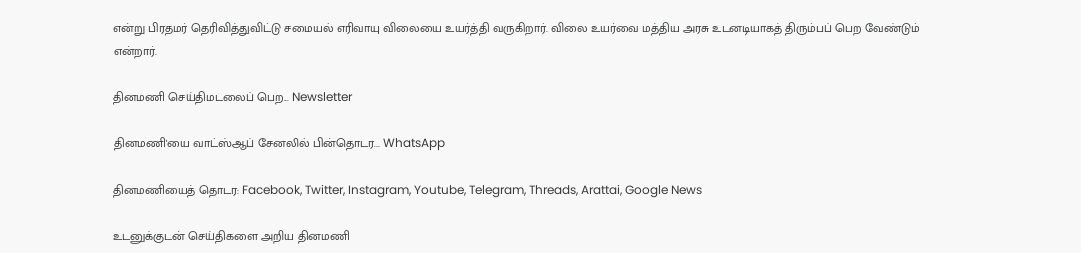என்று பிரதமர் தெரிவித்துவிட்டு சமையல் எரிவாயு விலையை உயர்த்தி வருகிறார். விலை உயர்வை மத்திய அரசு உடனடியாகத் திரும்பப் பெற வேண்டும் என்றார்.

தினமணி செய்திமடலைப் பெற... Newsletter

தினமணி'யை வாட்ஸ்ஆப் சேனலில் பின்தொடர... WhatsApp

தினமணியைத் தொடர: Facebook, Twitter, Instagram, Youtube, Telegram, Threads, Arattai, Google News

உடனுக்குடன் செய்திகளை அறிய தினமணி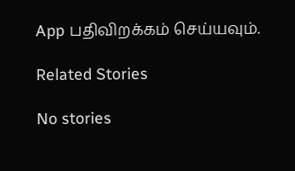App பதிவிறக்கம் செய்யவும்.

Related Stories

No stories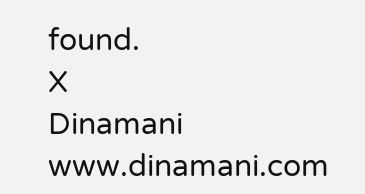found.
X
Dinamani
www.dinamani.com